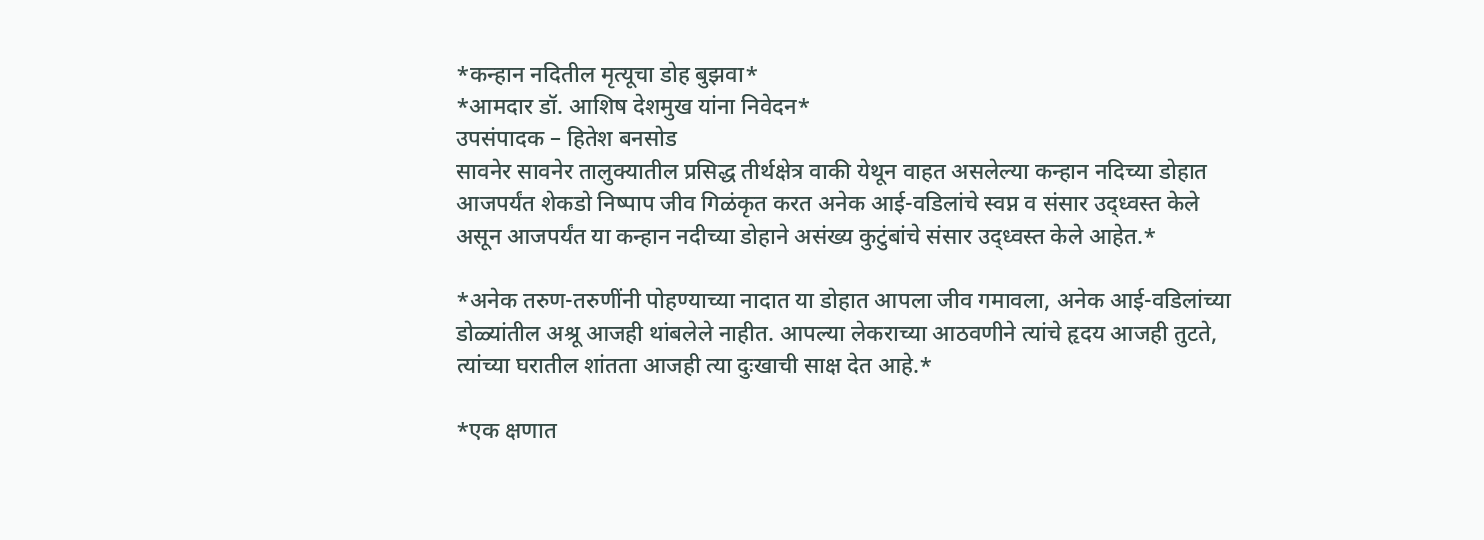*कन्हान नदितील मृत्यूचा डोह बुझवा*
*आमदार डॉ. आशिष देशमुख यांना निवेदन*
उपसंपादक – हितेश बनसोड
सावनेर सावनेर तालुक्यातील प्रसिद्ध तीर्थक्षेत्र वाकी येथून वाहत असलेल्या कन्हान नदिच्या डोहात आजपर्यंत शेकडो निष्पाप जीव गिळंकृत करत अनेक आई-वडिलांचे स्वप्न व संसार उद्ध्वस्त केले असून आजपर्यंत या कन्हान नदीच्या डोहाने असंख्य कुटुंबांचे संसार उद्ध्वस्त केले आहेत.*

*अनेक तरुण-तरुणींनी पोहण्याच्या नादात या डोहात आपला जीव गमावला, अनेक आई-वडिलांच्या डोळ्यांतील अश्रू आजही थांबलेले नाहीत. आपल्या लेकराच्या आठवणीने त्यांचे हृदय आजही तुटते, त्यांच्या घरातील शांतता आजही त्या दुःखाची साक्ष देत आहे.*

*एक क्षणात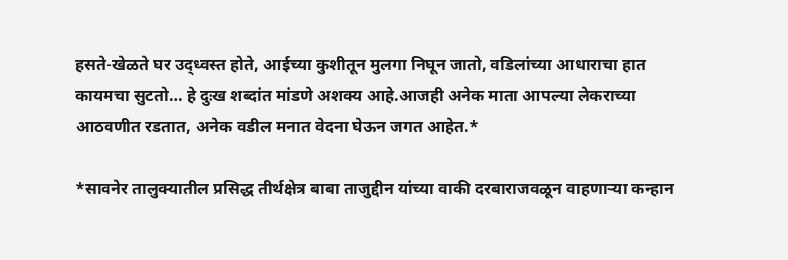हसते-खेळते घर उद्ध्वस्त होते, आईच्या कुशीतून मुलगा निघून जातो, वडिलांच्या आधाराचा हात कायमचा सुटतो… हे दुःख शब्दांत मांडणे अशक्य आहे.आजही अनेक माता आपल्या लेकराच्या आठवणीत रडतात, अनेक वडील मनात वेदना घेऊन जगत आहेत.*

*सावनेर तालुक्यातील प्रसिद्ध तीर्थक्षेत्र बाबा ताजुद्दीन यांच्या वाकी दरबाराजवळून वाहणाऱ्या कन्हान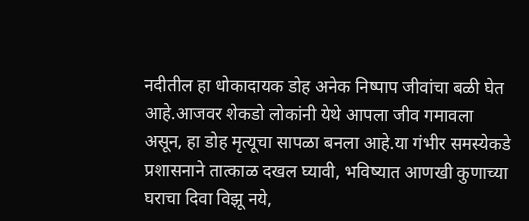नदीतील हा धोकादायक डोह अनेक निष्पाप जीवांचा बळी घेत आहे.आजवर शेकडो लोकांनी येथे आपला जीव गमावला असून, हा डोह मृत्यूचा सापळा बनला आहे.या गंभीर समस्येकडे प्रशासनाने तात्काळ दखल घ्यावी, भविष्यात आणखी कुणाच्या घराचा दिवा विझू नये,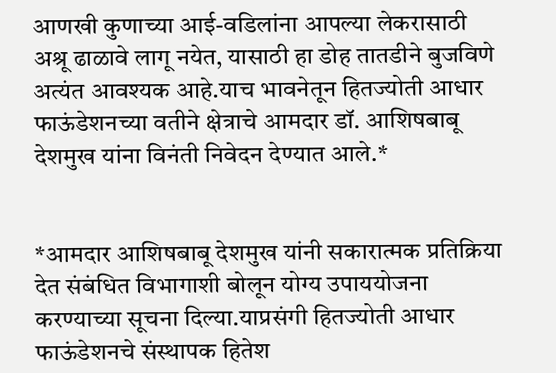आणखी कुणाच्या आई-वडिलांना आपल्या लेकरासाठी अश्रू ढाळावे लागू नयेत, यासाठी हा डोह तातडीने बुजविणे अत्यंत आवश्यक आहे.याच भावनेतून हितज्योती आधार फाऊंडेशनच्या वतीने क्षेत्राचे आमदार डॉ. आशिषबाबू देशमुख यांना विनंती निवेदन देण्यात आले.*


*आमदार आशिषबाबू देशमुख यांनी सकारात्मक प्रतिक्रिया देत संबंधित विभागाशी बोलून योग्य उपाययोजना करण्याच्या सूचना दिल्या.याप्रसंगी हितज्योती आधार फाऊंडेशनचे संस्थापक हितेश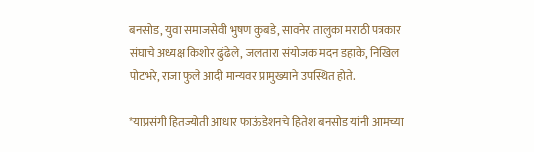बनसोड, युवा समाजसेवी भुषण कुबडे, सावनेर तालुका मराठी पत्रकार संघाचे अध्यक्ष किशोर ढुंढेले, जलतारा संयोजक मदन डहाके, निखिल पोटभरे, राजा फुले आदी मान्यवर प्रामुख्याने उपस्थित होते.

*याप्रसंगी हितज्योती आधार फाऊंडेशनचे हितेश बनसोड यांनी आमच्या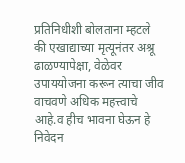प्रतिनिधीशी बोलताना म्हटले की एखाद्याच्या मृत्यूनंतर अश्रू ढाळण्यापेक्षा, वेळेवर उपाययोजना करून त्याचा जीव वाचवणे अधिक महत्त्वाचे आहे.व हीच भावना घेऊन हे निवेदन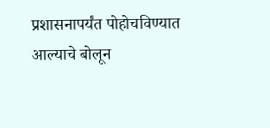प्रशासनापर्यंत पोहोचविण्यात आल्याचे बोलून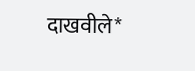दाखवीले*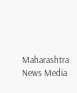Maharashtra News Media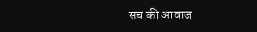सच की आवाज